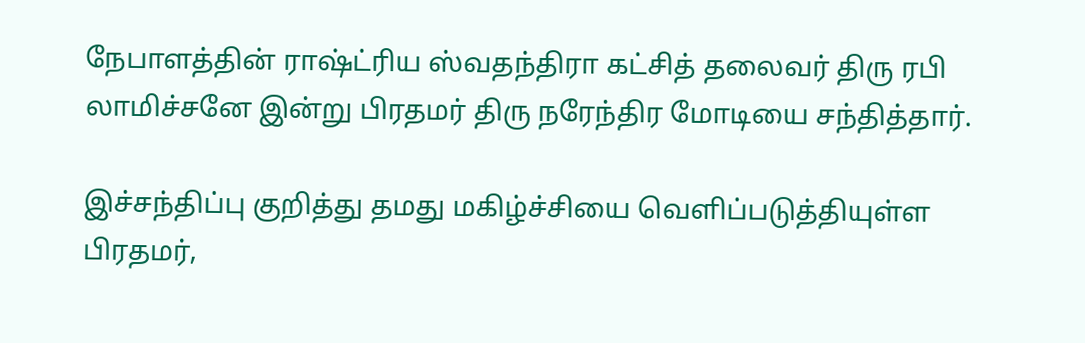நேபாளத்தின் ராஷ்ட்ரிய ஸ்வதந்திரா கட்சித் தலைவர் திரு ரபி லாமிச்சனே இன்று பிரதமர் திரு நரேந்திர மோடியை சந்தித்தார்.

இச்சந்திப்பு குறித்து தமது மகிழ்ச்சியை வெளிப்படுத்தியுள்ள பிரதமர்,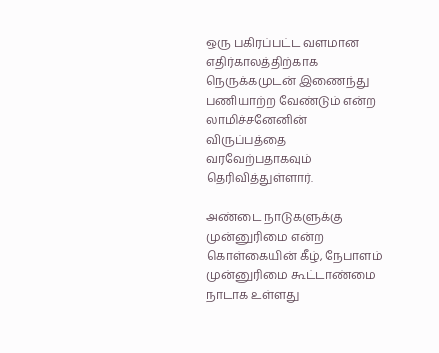ஒரு பகிரப்பட்ட வளமான எதிர்காலத்திற்காக நெருக்கமுடன் இணைந்து பணியாற்ற வேண்டும் என்ற லாமிச்சனேனின் விருப்பத்தை வரவேற்பதாகவும் தெரிவித்துள்ளார்.

அண்டை நாடுகளுக்கு முன்னுரிமை என்ற கொள்கையின் கீழ், நேபாளம் முன்னுரிமை கூட்டாண்மை நாடாக உள்ளது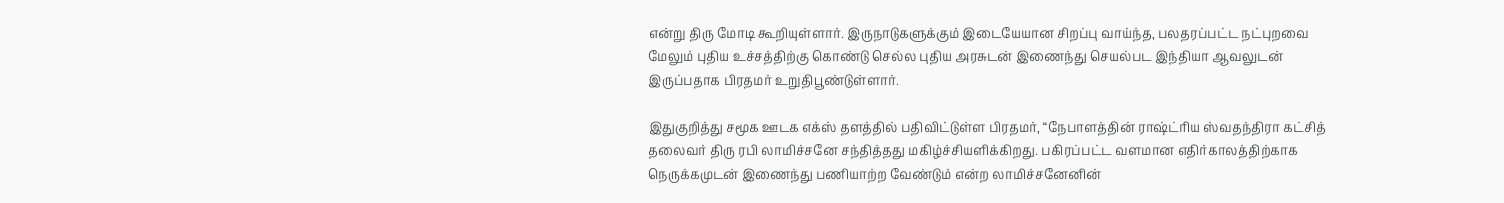என்று திரு மோடி கூறியுள்ளார். இருநாடுகளுக்கும் இடையேயான சிறப்பு வாய்ந்த, பலதரப்பட்ட நட்புறவை மேலும் புதிய உச்சத்திற்கு கொண்டு செல்ல புதிய அரசுடன் இணைந்து செயல்பட இந்தியா ஆவலுடன் இருப்பதாக பிரதமர் உறுதிபூண்டுள்ளார்.

இதுகுறித்து சமூக ஊடக எக்ஸ் தளத்தில் பதிவிட்டுள்ள பிரதமர், “நேபாளத்தின் ராஷ்ட்ரிய ஸ்வதந்திரா கட்சித் தலைவர் திரு ரபி லாமிச்சனே சந்தித்தது மகிழ்ச்சியளிக்கிறது. பகிரப்பட்ட வளமான எதிர்காலத்திற்காக நெருக்கமுடன் இணைந்து பணியாற்ற வேண்டும் என்ற லாமிச்சனேனின்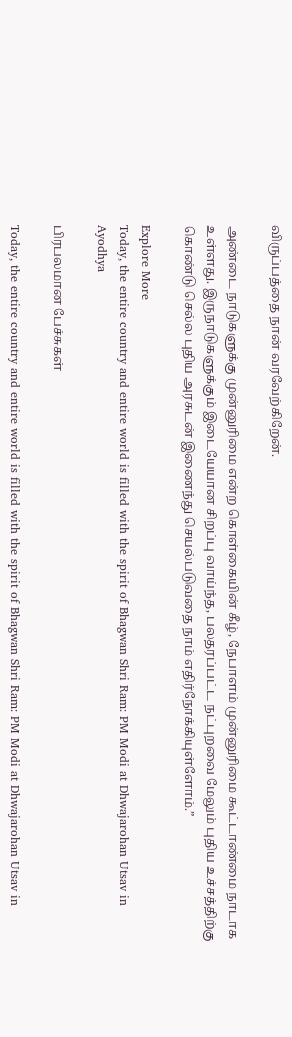விருப்பத்தை நான் வரவேற்கிறேன்.

அண்டை நாடுகளுக்கு முன்னுரிமை என்ற கொள்கையின் கீழ், நேபாளம் முன்னுரிமை கூட்டாண்மை நாடாக உள்ளது. இருநாடுகளுக்கும் இடையேயான சிறப்பு வாய்ந்த, பலதரப்பட்ட நட்புறவை மேலும் புதிய உச்சத்திற்கு கொண்டு செல்ல புதிய அரசுடன் இணைந்து செயல்படுவதை நாம் எதிர்நோக்கியுள்ளோம்.”

Explore More
Today, the entire country and entire world is filled with the spirit of Bhagwan Shri Ram: PM Modi at Dhwajarohan Utsav in Ayodhya

பிரபலமான பேச்சுகள்

Today, the entire country and entire world is filled with the spirit of Bhagwan Shri Ram: PM Modi at Dhwajarohan Utsav in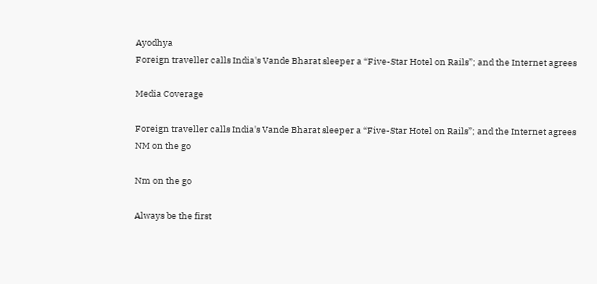Ayodhya
Foreign traveller calls India's Vande Bharat sleeper a “Five-Star Hotel on Rails”; and the Internet agrees

Media Coverage

Foreign traveller calls India's Vande Bharat sleeper a “Five-Star Hotel on Rails”; and the Internet agrees
NM on the go

Nm on the go

Always be the first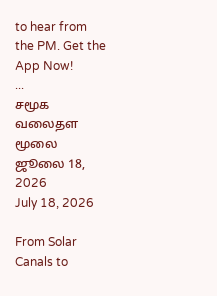to hear from the PM. Get the App Now!
...
சமூக வலைதள மூலை ஜூலை 18, 2026
July 18, 2026

From Solar Canals to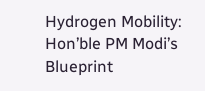Hydrogen Mobility: Hon’ble PM Modi’s Blueprint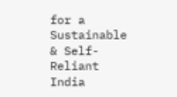for a Sustainable & Self-Reliant India